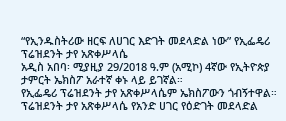“የኢንዱስትሪው ዘርፍ ለሀገር እድገት መደላድል ነው” የኢፌዴሪ ፕሬዝደንት ታየ አጽቀሥላሴ
አዲስ አበባ፡ ሚያዚያ 29/2018 ዓ.ም (አሚኮ) 4ኛው የኢትዮጵያ ታምርት ኤክስፖ አራተኛ ቀኑ ላይ ይገኛል።
የኢፌዴሪ ፕሬዝደንት ታየ አጽቀሥላሴም ኤክስፖውን ጎብኝተዋል። ፕሬዝደንት ታየ አጽቀሥላሴ የአንድ ሀገር የዕድገት መደላድል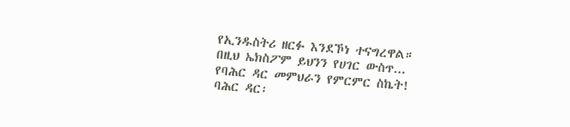የኢንዱስትሪ ዘርፉ እንደኾነ ተናግረዋል።
በዚህ ኤክስፖም ይህንን የሀገር ውስጥ...
የባሕር ዳር መምህራን የምርምር ስኬት!
ባሕር ዳር፡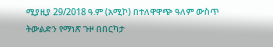ሚያዚያ 29/2018 ዓ.ም (አሚኮ) በተለዋዋጭ ዓለም ውስጥ ትውልድን የማነጽ ጉዞ በበርካታ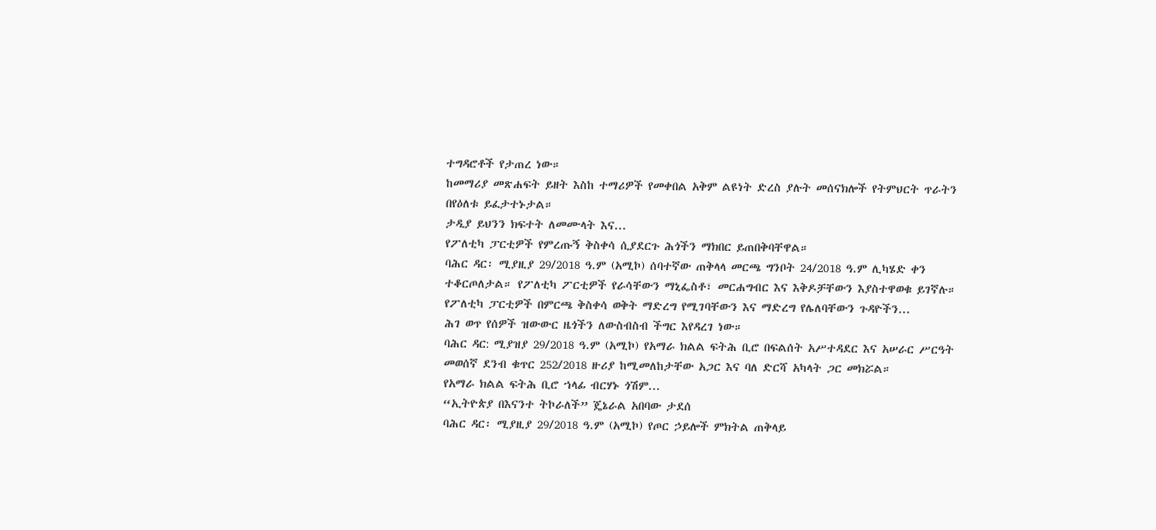ተግዳሮቶች የታጠረ ነው።
ከመማሪያ መጽሐፍት ይዘት እስከ ተማሪዎች የመቀበል አቅም ልዩነት ድረስ ያሉት መሰናክሎች የትምህርት ጥራትን በየዕለቱ ይፈታተኑታል።
ታዲያ ይህንን ክፍተት ለመሙላት እና...
የፖለቲካ ፓርቲዎች የምረጡኝ ቅስቀሳ ሲያደርጉ ሕጎችን ማክበር ይጠበቅባቸዋል።
ባሕር ዳር፡ ሚያዚያ 29/2018 ዓ.ም (አሚኮ) ሰባተኛው ጠቅላላ መርጫ ግንቦት 24/2018 ዓ.ም ሊካሄድ ቀን ተቆርጦለታል። የፖለቲካ ፖርቲዎች የራሳቸውን ማኒፌስቶ፣ መርሐግብር እና እቅዶቻቸውን እያስተዋወቁ ይገኛሉ።
የፖለቲካ ፓርቲዎች በምርጫ ቅስቀሳ ወቅት ማድረግ የሚገባቸውን እና ማድረግ የሌለባቸውን ጉዳዮችን...
ሕገ ወጥ የሰዎች ዝውውር ዜጎችን ለውስብስብ ችግር እየዳረገ ነው።
ባሕር ዳር: ሚያዝያ 29/2018 ዓ.ም (አሚኮ) የአማራ ክልል ፍትሕ ቢሮ በፍልሰት አሥተዳደር እና አሠራር ሥርዓት መወሰኛ ደንብ ቁጥር 252/2018 ዙሪያ ከሚመለከታቸው አጋር እና ባለ ድርሻ አካላት ጋር መክሯል።
የአማራ ክልል ፍትሕ ቢሮ ኀላፊ ብርሃኑ ጎሽም...
“ኢትዮጵያ በእናንተ ትኮራለች” ጄኔራል አበባው ታደሰ
ባሕር ዳር፡ ሚያዚያ 29/2018 ዓ.ም (አሚኮ) የጦር ኃይሎች ምክትል ጠቅላይ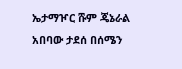ኤታማዦር ሹም ጄኔራል አበባው ታደሰ በሰሜን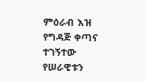ምዕራብ እዝ የግዳጅ ቀጣና ተገኝተው የሠራዊቱን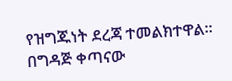የዝግጁነት ደረጃ ተመልክተዋል።
በግዳጅ ቀጣናው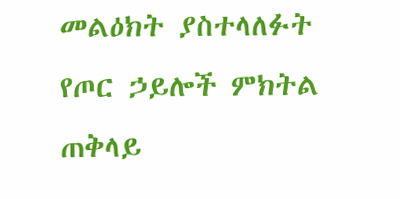መልዕክት ያስተላለፉት የጦር ኃይሎች ምክትል ጠቅላይ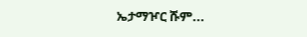ኤታማዦር ሹም...